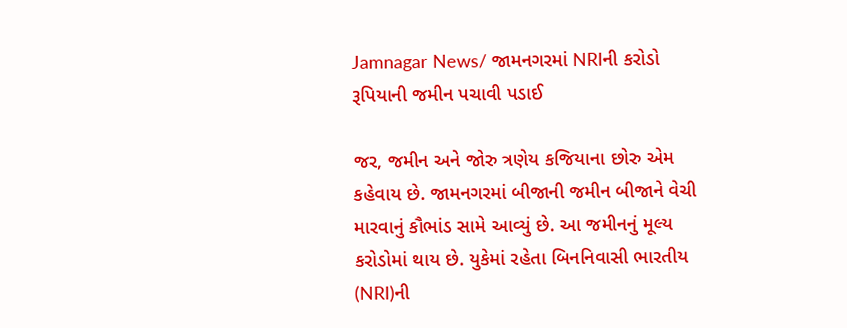Jamnagar News/ જામનગરમાં NRIની કરોડો રૂપિયાની જમીન પચાવી પડાઈ

જર, જમીન અને જોરુ ત્રણેય કજિયાના છોરુ એમ કહેવાય છે. જામનગરમાં બીજાની જમીન બીજાને વેચી મારવાનું કૌભાંડ સામે આવ્યું છે. આ જમીનનું મૂલ્ય કરોડોમાં થાય છે. યુકેમાં રહેતા બિનનિવાસી ભારતીય (NRI)ની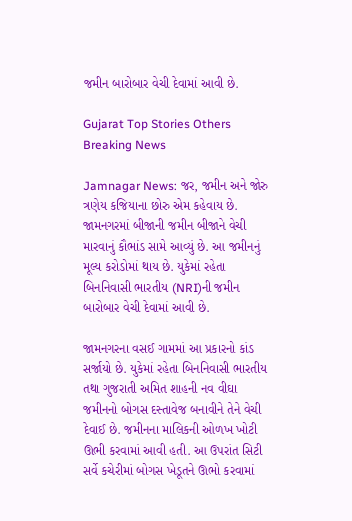જમીન બારોબાર વેચી દેવામાં આવી છે.

Gujarat Top Stories Others Breaking News

Jamnagar News: જર, જમીન અને જોરુ ત્રણેય કજિયાના છોરુ એમ કહેવાય છે. જામનગરમાં બીજાની જમીન બીજાને વેચી મારવાનું કૌભાંડ સામે આવ્યું છે. આ જમીનનું મૂલ્ય કરોડોમાં થાય છે. યુકેમાં રહેતા બિનનિવાસી ભારતીય (NRI)ની જમીન બારોબાર વેચી દેવામાં આવી છે.

જામનગરના વસઈ ગામમાં આ પ્રકારનો કાંડ સર્જાયો છે. યુકેમાં રહેતા બિનનિવાસી ભારતીય તથા ગુજરાતી અમિત શાહની નવ વીઘા જમીનનો બોગસ દસ્તાવેજ બનાવીને તેને વેચી દેવાઈ છે. જમીનના માલિકની ઓળખ ખોટી ઊભી કરવામાં આવી હતી. આ ઉપરાંત સિટી સર્વે કચેરીમાં બોગસ ખેડૂતને ઊભો કરવામાં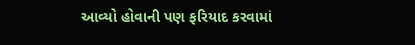આવ્યો હોવાની પણ ફરિયાદ કરવામાં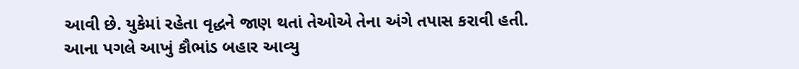આવી છે. યુકેમાં રહેતા વૃદ્ધને જાણ થતાં તેઓએ તેના અંગે તપાસ કરાવી હતી. આના પગલે આખું કૌભાંડ બહાર આવ્યુ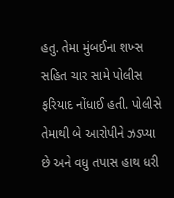હતુ. તેમા મુંબઈના શખ્સ સહિત ચાર સામે પોલીસ ફરિયાદ નોંધાઈ હતી. પોલીસે તેમાથી બે આરોપીને ઝડપ્યા છે અને વધુ તપાસ હાથ ધરી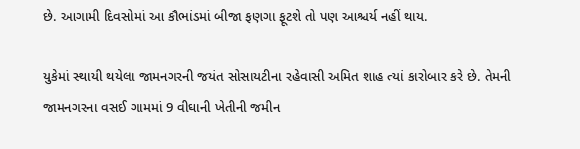છે. આગામી દિવસોમાં આ કૌભાંડમાં બીજા ફણગા ફૂટશે તો પણ આશ્ચર્ય નહીં થાય.

યુકેમાં સ્થાયી થયેલા જામનગરની જયંત સોસાયટીના રહેવાસી અમિત શાહ ત્યાં કારોબાર કરે છે. તેમની જામનગરના વસઈ ગામમાં 9 વીઘાની ખેતીની જમીન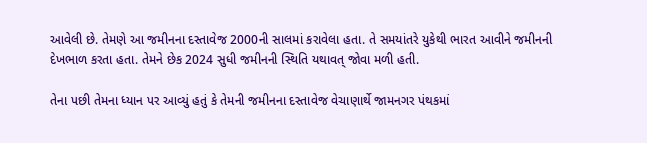આવેલી છે. તેમણે આ જમીનના દસ્તાવેજ 2000ની સાલમાં કરાવેલા હતા. તે સમયાંતરે યુકેથી ભારત આવીને જમીનની દેખભાળ કરતા હતા. તેમને છેક 2024 સુધી જમીનની સ્થિતિ યથાવત્ જોવા મળી હતી.

તેના પછી તેમના ધ્યાન પર આવ્યું હતું કે તેમની જમીનના દસ્તાવેજ વેચાણાર્થે જામનગર પંથકમાં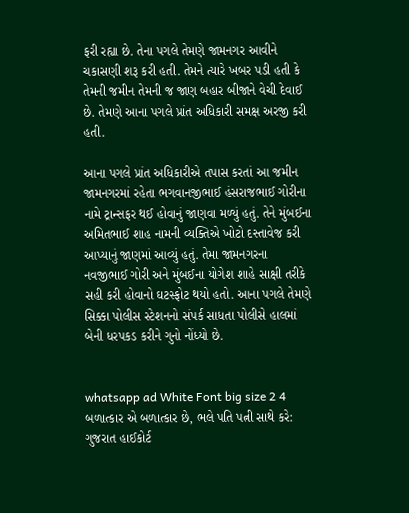ફરી રહ્યા છે. તેના પગલે તેમણે જામનગર આવીને ચકાસણી શરૂ કરી હતી. તેમને ત્યારે ખબર પડી હતી કે તેમની જમીન તેમની જ જાણ બહાર બીજાને વેચી દેવાઈ છે. તેમણે આના પગલે પ્રાંત અધિકારી સમક્ષ અરજી કરી હતી.

આના પગલે પ્રાંત અધિકારીએ તપાસ કરતાં આ જમીન જામનગરમાં રહેતા ભગવાનજીભાઈ હંસરાજભાઈ ગોરીના નામે ટ્રાન્સફર થઈ હોવાનું જાણવા મળ્યું હતું. તેને મુંબઈના અમિતભાઈ શાહ નામની વ્યક્તિએ ખોટો દસ્તાવેજ કરી આપ્યાનું જાણમાં આવ્યું હતું. તેમા જામનગરના નવજીભાઈ ગોરી અને મુંબઈના યોગેશ શાહે સાક્ષી તરીકે સહી કરી હોવાનો ઘટસ્ફોટ થયો હતો. આના પગલે તેમણે સિક્કા પોલીસ સ્ટેશનનો સંપર્ક સાધતા પોલીસે હાલમાં બેની ધરપકડ કરીને ગુનો નોંધ્યો છે.


whatsapp ad White Font big size 2 4 બળાત્કાર એ બળાત્કાર છે, ભલે પતિ પત્ની સાથે કરે: ગુજરાત હાઈકોર્ટ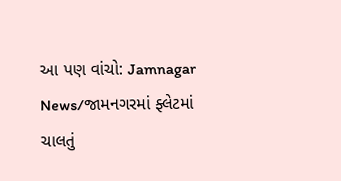આ પણ વાંચો: Jamnagar News/જામનગરમાં ફ્લેટમાં ચાલતું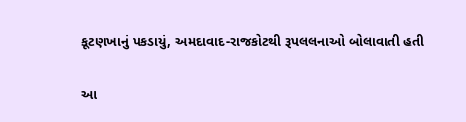કૂટણખાનું પકડાયું, અમદાવાદ-રાજકોટથી રૂપલલનાઓ બોલાવાતી હતી

આ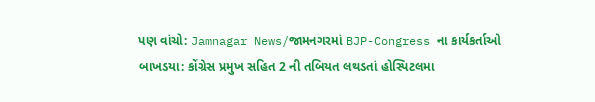પણ વાંચો: Jamnagar News/જામનગરમાં BJP-Congress ના કાર્યકર્તાઓ બાખડયા: કોંગ્રેસ પ્રમુખ સહિત 2 ની તબિયત લથડતાં હોસ્પિટલમા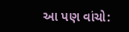આ પણ વાંચો: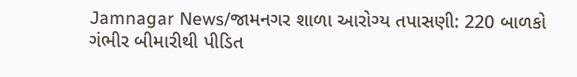Jamnagar News/જામનગર શાળા આરોગ્ય તપાસણી: 220 બાળકો ગંભીર બીમારીથી પીડિત